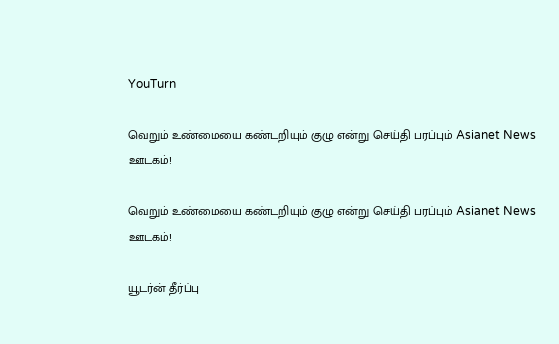YouTurn

வெறும் உண்மையை கண்டறியும் குழு என்று செய்தி பரப்பும் Asianet News ஊடகம்!

வெறும் உண்மையை கண்டறியும் குழு என்று செய்தி பரப்பும் Asianet News ஊடகம்!

யூடர்ன் தீர்ப்பு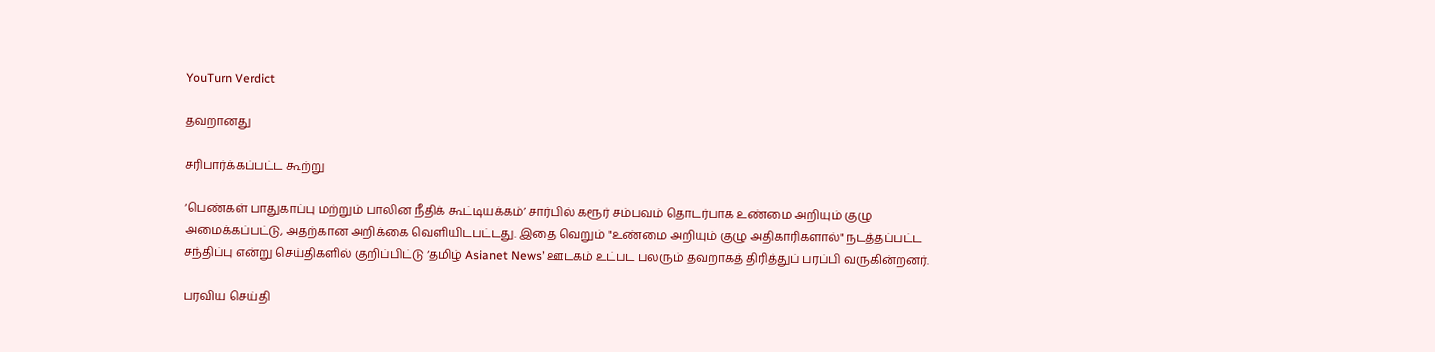YouTurn Verdict

தவறானது

சரிபார்க்கப்பட்ட கூற்று

‘பெண்கள் பாதுகாப்பு மற்றும் பாலின நீதிக் கூட்டியக்கம்’ சார்பில் கரூர் சம்பவம் தொடர்பாக உண்மை அறியும் குழு அமைக்கப்பட்டு, அதற்கான அறிக்கை வெளியிடபட்டது. இதை வெறும் "உண்மை அறியும் குழு அதிகாரிகளால்" நடத்தப்பட்ட சந்திப்பு என்று செய்திகளில் குறிப்பிட்டு ‘தமிழ் Asianet News’ ஊடகம் உட்பட பலரும் தவறாகத் திரித்துப் பரப்பி வருகின்றனர்.

பரவிய செய்தி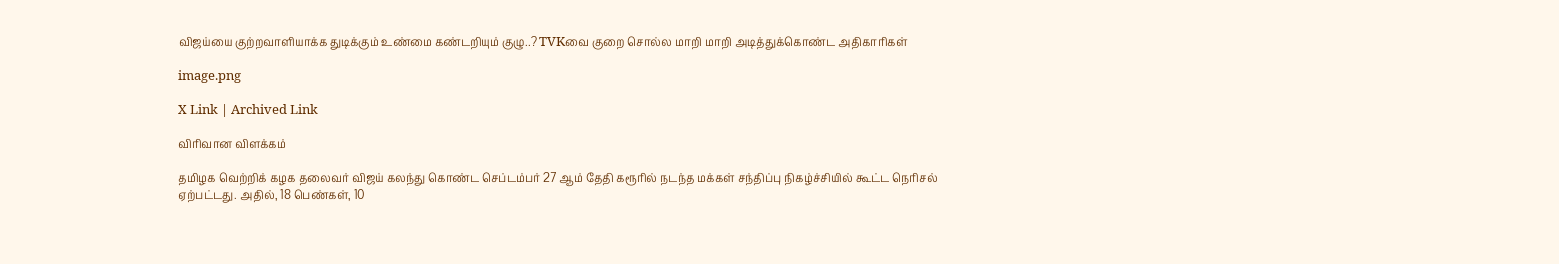விஜய்யை குற்றவாளியாக்க துடிக்கும் உண்மை கண்டறியும் குழு..? TVKவை குறை சொல்ல மாறி மாறி அடித்துக்கொண்ட அதிகாரிகள்

image.png

X Link | Archived Link

விரிவான விளக்கம்

தமிழக வெற்றிக் கழக தலைவர் விஜய் கலந்து கொண்ட செப்டம்பர் 27 ஆம் தேதி கரூரில் நடந்த மக்கள் சந்திப்பு நிகழ்ச்சியில் கூட்ட நெரிசல் ஏற்பட்டது. அதில், 18 பெண்கள், 10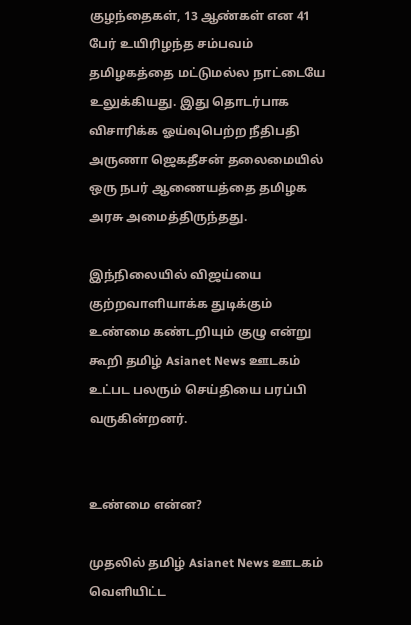குழந்தைகள், 13 ஆண்கள் என 41 பேர் உயிரிழந்த சம்பவம் தமிழகத்தை மட்டுமல்ல நாட்டையே உலுக்கியது. இது தொடர்பாக விசாரிக்க ஓய்வுபெற்ற நீதிபதி அருணா ஜெகதீசன் தலைமையில் ஒரு நபர் ஆணையத்தை தமிழக அரசு அமைத்திருந்தது.

இந்நிலையில் விஜய்யை குற்றவாளியாக்க துடிக்கும் உண்மை கண்டறியும் குழு என்று  கூறி தமிழ் Asianet News ஊடகம் உட்பட பலரும் செய்தியை பரப்பி வருகின்றனர்.


உண்மை என்ன?

முதலில் தமிழ் Asianet News ஊடகம் வெளியிட்ட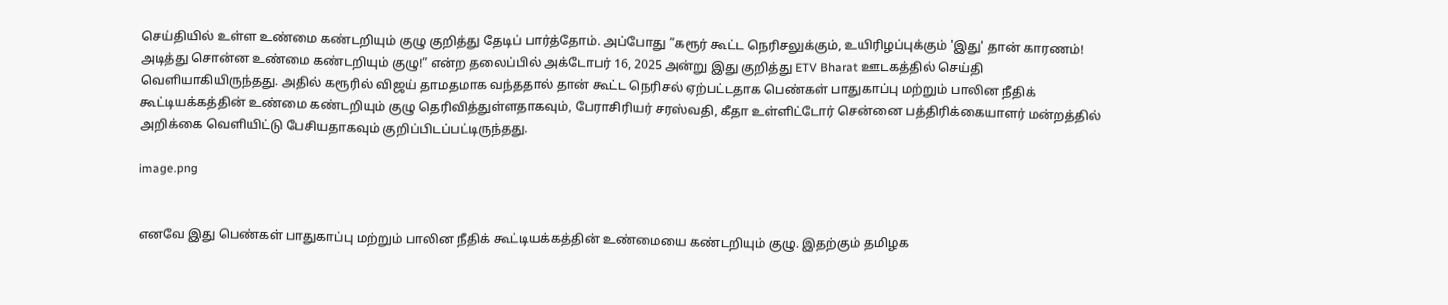செய்தியில் உள்ள உண்மை கண்டறியும் குழு குறித்து தேடிப் பார்த்தோம். அப்போது ”கரூர் கூட்ட நெரிசலுக்கும், உயிரிழப்புக்கும் 'இது' தான் காரணம்! அடித்து சொன்ன உண்மை கண்டறியும் குழு!” என்ற தலைப்பில் அக்டோபர் 16, 2025 அன்று இது குறித்து ETV Bharat ஊடகத்தில் செய்தி வெளியாகியிருந்தது. அதில் கரூரில் விஜய் தாமதமாக வந்ததால் தான் கூட்ட நெரிசல் ஏற்பட்டதாக பெண்கள் பாதுகாப்பு மற்றும் பாலின நீதிக் கூட்டியக்கத்தின் உண்மை கண்டறியும் குழு தெரிவித்துள்ளதாகவும், பேராசிரியர் சரஸ்வதி, கீதா உள்ளிட்டோர் சென்னை பத்திரிக்கையாளர் மன்றத்தில் அறிக்கை வெளியிட்டு பேசியதாகவும் குறிப்பிடப்பட்டிருந்தது.

image.png


எனவே இது பெண்கள் பாதுகாப்பு மற்றும் பாலின நீதிக் கூட்டியக்கத்தின் உண்மையை கண்டறியும் குழு. இதற்கும் தமிழக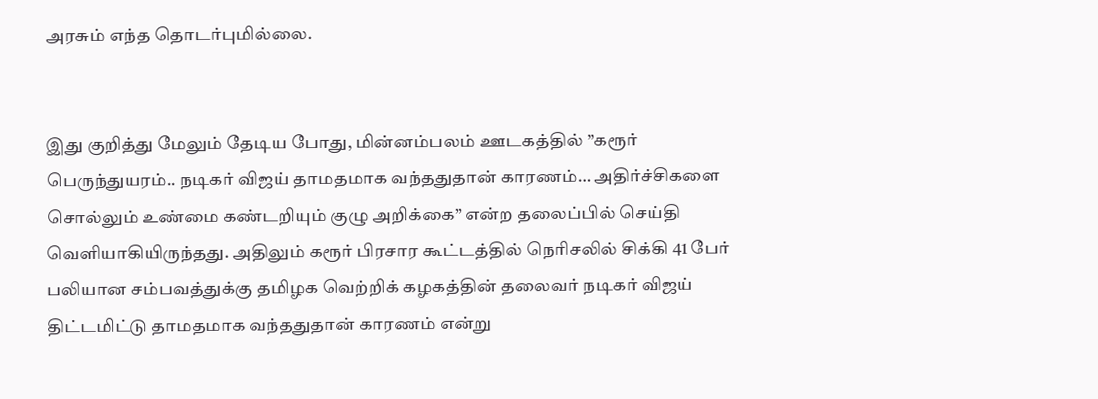அரசும் எந்த தொடர்புமில்லை.


இது குறித்து மேலும் தேடிய போது, மின்னம்பலம் ஊடகத்தில் ”கரூர் பெருந்துயரம்.. நடிகர் விஜய் தாமதமாக வந்ததுதான் காரணம்… அதிர்ச்சிகளை சொல்லும் உண்மை கண்டறியும் குழு அறிக்கை” என்ற தலைப்பில் செய்தி வெளியாகியிருந்தது. அதிலும் கரூர் பிரசார கூட்டத்தில் நெரிசலில் சிக்கி 41 பேர் பலியான சம்பவத்துக்கு தமிழக வெற்றிக் கழகத்தின் தலைவர் நடிகர் விஜய் திட்டமிட்டு தாமதமாக வந்ததுதான் காரணம் என்று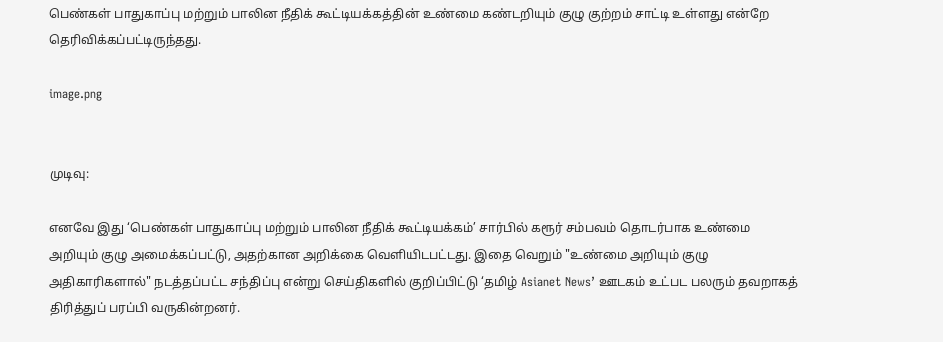பெண்கள் பாதுகாப்பு மற்றும் பாலின நீதிக் கூட்டியக்கத்தின் உண்மை கண்டறியும் குழு குற்றம் சாட்டி உள்ளது என்றே தெரிவிக்கப்பட்டிருந்தது.

image.png


முடிவு:

எனவே இது ‘பெண்கள் பாதுகாப்பு மற்றும் பாலின நீதிக் கூட்டியக்கம்’ சார்பில் கரூர் சம்பவம் தொடர்பாக உண்மை அறியும் குழு அமைக்கப்பட்டு, அதற்கான அறிக்கை வெளியிடபட்டது. இதை வெறும் "உண்மை அறியும் குழு அதிகாரிகளால்" நடத்தப்பட்ட சந்திப்பு என்று செய்திகளில் குறிப்பிட்டு ‘தமிழ் Asianet News’ ஊடகம் உட்பட பலரும் தவறாகத் திரித்துப் பரப்பி வருகின்றனர்.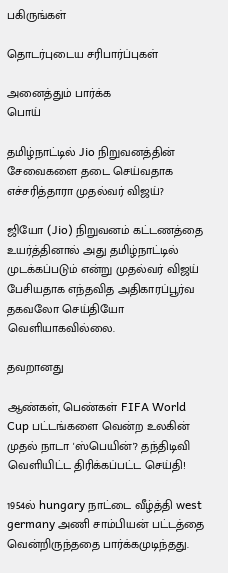பகிருங்கள்

தொடர்புடைய சரிபார்ப்புகள்

அனைத்தும் பார்க்க
பொய்

தமிழ்நாட்டில் Jio நிறுவனத்தின் சேவைகளை தடை செய்வதாக எச்சரித்தாரா முதல்வர் விஜய்?

ஜியோ (Jio) நிறுவனம் கட்டணத்தை உயர்த்தினால் அது தமிழ்நாட்டில் முடக்கப்படும் என்று முதல்வர் விஜய் பேசியதாக எந்தவித அதிகாரப்பூர்வ தகவலோ செய்தியோ வெளியாகவில்லை.

தவறானது

ஆண்கள், பெண்கள் FIFA World Cup பட்டங்களை வென்ற உலகின் முதல் நாடா 'ஸ்பெயின்'? தந்திடிவி வெளியிட்ட திரிக்கப்பட்ட செய்தி!

1954ல் hungary நாட்டை வீழ்த்தி west germany அணி சாம்பியன் பட்டத்தை வென்றிருந்ததை பார்க்கமுடிந்தது.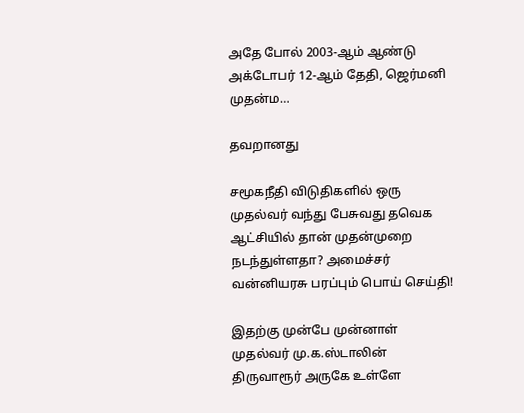அதே போல் 2003-ஆம் ஆண்டு அக்டோபர் 12-ஆம் தேதி, ஜெர்மனி முதன்ம…

தவறானது

சமூகநீதி விடுதிகளில் ஒரு முதல்வர் வந்து பேசுவது தவெக ஆட்சியில் தான் முதன்முறை நடந்துள்ளதா? அமைச்சர் வன்னியரசு பரப்பும் பொய் செய்தி!

இதற்கு முன்பே முன்னாள் முதல்வர் மு.க.ஸ்டாலின் திருவாரூர் அருகே உள்ளே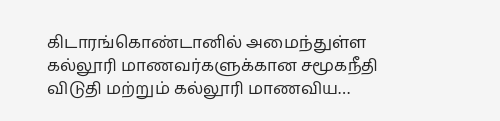கிடாரங்கொண்டானில் அமைந்துள்ள கல்லூரி மாணவர்களுக்கான சமூகநீதி விடுதி மற்றும் கல்லூரி மாணவிய…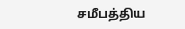சமீபத்திய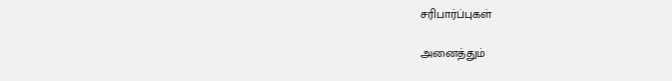சரிபார்ப்புகள்

அனைத்தும்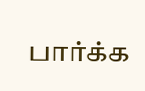பார்க்க